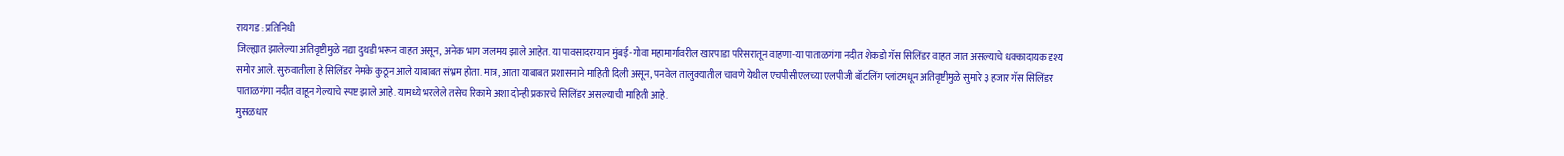रायगड : प्रतिनिधी
जिल्ह्यात झालेल्या अतिवृष्टीमुळे नद्या दुथडी भरून वाहत असून, अनेक भाग जलमय झाले आहेत. या पावसादरम्यान मुंबई-गोवा महामार्गावरील खारपाडा परिसरातून वाहणा-या पाताळगंगा नदीत शेकडो गॅस सिलिंडर वाहत जात असल्याचे धक्कादायक दृश्य समोर आले. सुरुवातीला हे सिलिंडर नेमके कुठून आले याबाबत संभ्रम होता. मात्र, आता याबाबत प्रशासनाने माहिती दिली असून, पनवेल तालुक्यातील चावणे येथील एचपीसीएलच्या एलपीजी बॉटलिंग प्लांटमधून अतिवृष्टीमुळे सुमारे ३ हजार गॅस सिलिंडर पाताळगंगा नदीत वाहून गेल्याचे स्पष्ट झाले आहे. यामध्ये भरलेले तसेच रिकामे अशा दोन्ही प्रकारचे सिलिंडर असल्याची माहिती आहे.
मुसळधार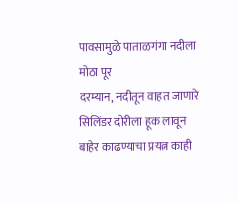पावसामुळे पाताळगंगा नदीला मोठा पूर
दरम्यान, नदीतून वाहत जाणारे सिलिंडर दोरीला हूक लावून बाहेर काढण्याचा प्रयत्न काही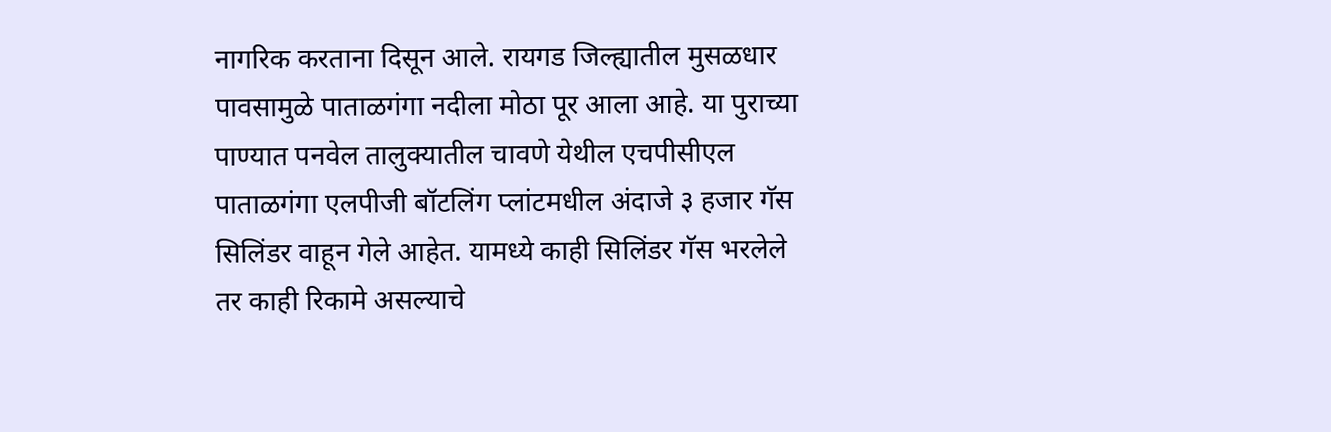नागरिक करताना दिसून आले. रायगड जिल्ह्यातील मुसळधार पावसामुळे पाताळगंगा नदीला मोठा पूर आला आहे. या पुराच्या पाण्यात पनवेल तालुक्यातील चावणे येथील एचपीसीएल पाताळगंगा एलपीजी बॉटलिंग प्लांटमधील अंदाजे ३ हजार गॅस सिलिंडर वाहून गेले आहेत. यामध्ये काही सिलिंडर गॅस भरलेले तर काही रिकामे असल्याचे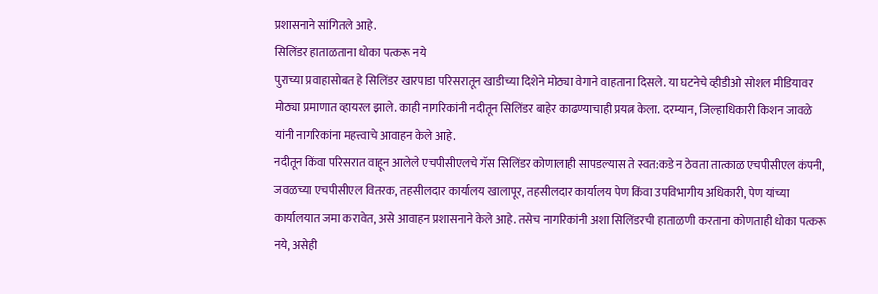प्रशासनाने सांगितले आहे.
सिलिंडर हाताळताना धोका पत्करू नये
पुराच्या प्रवाहासोबत हे सिलिंडर खारपाडा परिसरातून खाडीच्या दिशेने मोठ्या वेगाने वाहताना दिसले. या घटनेचे व्हीडीओ सोशल मीडियावर मोठ्या प्रमाणात व्हायरल झाले. काही नागरिकांनी नदीतून सिलिंडर बाहेर काढण्याचाही प्रयत्न केला. दरम्यान, जिल्हाधिकारी किशन जावळे यांनी नागरिकांना महत्त्वाचे आवाहन केले आहे.
नदीतून किंवा परिसरात वाहून आलेले एचपीसीएलचे गॅस सिलिंडर कोणालाही सापडल्यास ते स्वत:कडे न ठेवता तात्काळ एचपीसीएल कंपनी, जवळच्या एचपीसीएल वितरक, तहसीलदार कार्यालय खालापूर, तहसीलदार कार्यालय पेण किंवा उपविभागीय अधिकारी, पेण यांच्या कार्यालयात जमा करावेत, असे आवाहन प्रशासनाने केले आहे. तसेच नागरिकांनी अशा सिलिंडरची हाताळणी करताना कोणताही धोका पत्करू नये, असेही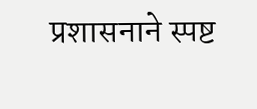प्रशासनाने स्पष्ट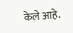केले आहे.